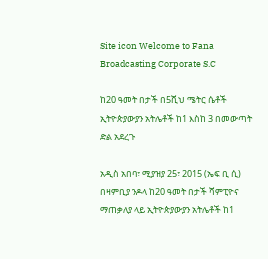Site icon Welcome to Fana Broadcasting Corporate S.C

ከ20 ዓመት በታች በ5ሺህ ሜትር ሴቶች ኢትዮጵያውያን አትሌቶች ከ1 እስከ 3 በመውጣት ድል አደረጉ

አዲስ አበባ፣ ሚያዝያ 25፣ 2015 (ኤፍ ቢ ሲ) በዛምቢያ ንዶላ ከ20 ዓመት በታች ሻምፒዮና ማጠቃለያ ላይ ኢትዮጵያውያን አትሌቶች ከ1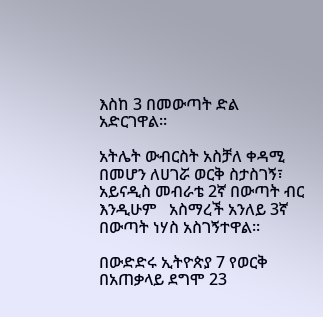እስከ 3 በመውጣት ድል አድርገዋል፡፡

አትሌት ውብርስት አስቻለ ቀዳሚ በመሆን ለሀገሯ ወርቅ ስታስገኝ፣ አይናዲስ መብራቴ 2ኛ በውጣት ብር እንዲሁም   አስማረች አንለይ 3ኛ በውጣት ነሃስ አስገኝተዋል፡፡

በውድድሩ ኢትዮጵያ 7 የወርቅ በአጠቃላይ ደግሞ 23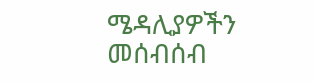ሜዳሊያዎችን መሰብሰብ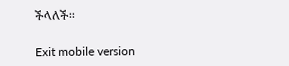ችላለች፡፡

Exit mobile version